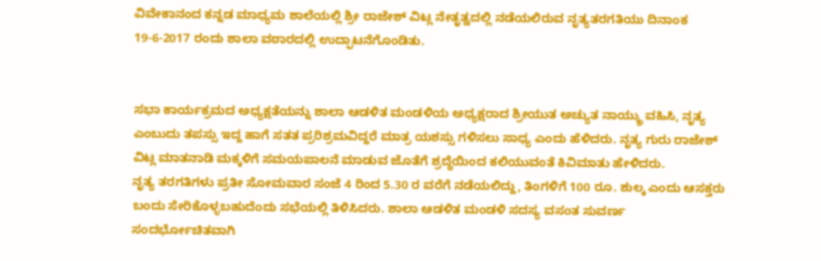ವಿವೇಕಾನಂದ ಕನ್ನಡ ಮಾಧ್ಯಮ ಶಾಲೆಯಲ್ಲಿ ಶ್ರೀ ರಾಜೇಶ್ ವಿಟ್ಲ ನೇತೃತ್ವದಲ್ಲಿ ನಡೆಯಲಿರುವ ನೃತ್ಯತರಗತಿಯು ದಿನಾಂಕ 19-6-2017 ರಂದು ಶಾಲಾ ವಠಾರದಲ್ಲಿ ಉದ್ಫಾಟನೆಗೊಂಡಿತು.


ಸಭಾ ಕಾರ್ಯಕ್ರಮದ ಅಧ್ಯಕ್ಷತೆಯನ್ನು ಶಾಲಾ ಆಡಳಿತ ಮಂಡಳಿಯ ಅಧ್ಯಕ್ಷರಾದ ಶ್ರೀಯುತ ಅಚ್ಯುತ ನಾಯ್ಕ್ರು ವಹಿಸಿ, ನೃತ್ಯ ಎಂಬುದು ತಪಸ್ಸು ಇದ್ದ ಹಾಗೆ ಸತತ ಪ್ರರಿಶ್ರಮವಿದ್ದರೆ ಮಾತ್ರ ಯಶಸ್ಸು ಗಳಿಸಲು ಸಾಧ್ಯ ಎಂದು ಹೆಳಿದರು. ನೃತ್ಯ ಗುರು ರಾಜೇಶ್ ವಿಟ್ಲ ಮಾತನಾಡಿ ಮಕ್ಕಳಿಗೆ ಸಮಯಪಾಲನೆ ಮಾಡುವ ಜೊತೆಗೆ ಶ್ರದ್ಧೆಯಿಂದ ಕಲಿಯುವಂತೆ ಕಿವಿಮಾತು ಹೇಳಿದರು.
ನೃತ್ಯ ತರಗತಿಗಳು ಪ್ರತೀ ಸೋಮವಾರ ಸಂಜೆ 4 ರಿಂದ 5.30 ರ ವರೆಗೆ ನಡೆಯಲಿದ್ದು, ತಿಂಗಳಿಗೆ 100 ರೂ. ಶುಲ್ಕ ಎಂದು ಆಸಕ್ತರು ಬಂದು ಸೇರಿಕೊಳ್ಳಬಹುದೆಂದು ಸಭೆಯಲ್ಲಿ ತಿಳಿಸಿದರು. ಶಾಲಾ ಆಡಳಿತ ಮಂಡಳಿ ಸದಸ್ಯ ವಸಂತ ಸುವರ್ಣ ಸಂದರ್ಭೋಚಿತವಾಗಿ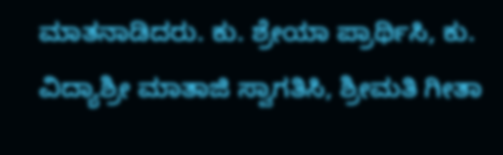ಮಾತನಾಡಿದರು. ಕು. ಶ್ರೇಯಾ ಪ್ರಾರ್ಥಿಸಿ, ಕು. ವಿದ್ಯಾಶ್ರೀ ಮಾತಾಜಿ ಸ್ವಾಗತಿಸಿ, ಶ್ರೀಮತಿ ಗೀತಾ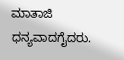ಮಾತಾಜಿ ಧನ್ಯವಾದಗೈದರು.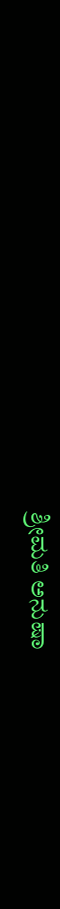ಶ್ರೀಮತಿ ಅನುಷಾ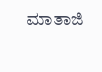ಮಾತಾಜಿ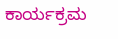ಕಾರ್ಯಕ್ರಮ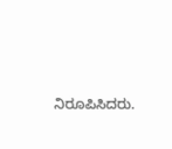ನಿರೂಪಿಸಿದರು.